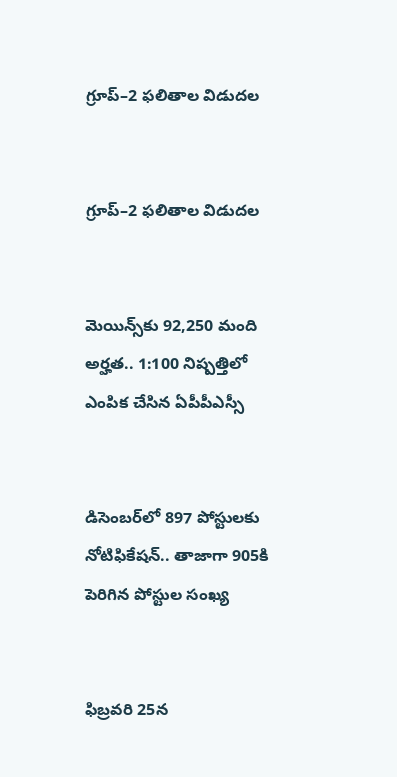గ్రూప్‌–2 ఫలితాల విడుదల


గ్రూప్‌–2 ఫలితాల విడుదల


మెయిన్స్‌కు 92,250 మంది అర్హత.. 1:100 నిష్పత్తిలో ఎంపిక చేసిన ఏపీపీఎస్సీ


డిసెంబర్‌లో 897 పోస్టులకు నోటిఫికేషన్‌.. తాజాగా 905కి పెరిగిన పోస్టుల సంఖ్య


ఫిబ్రవరి 25న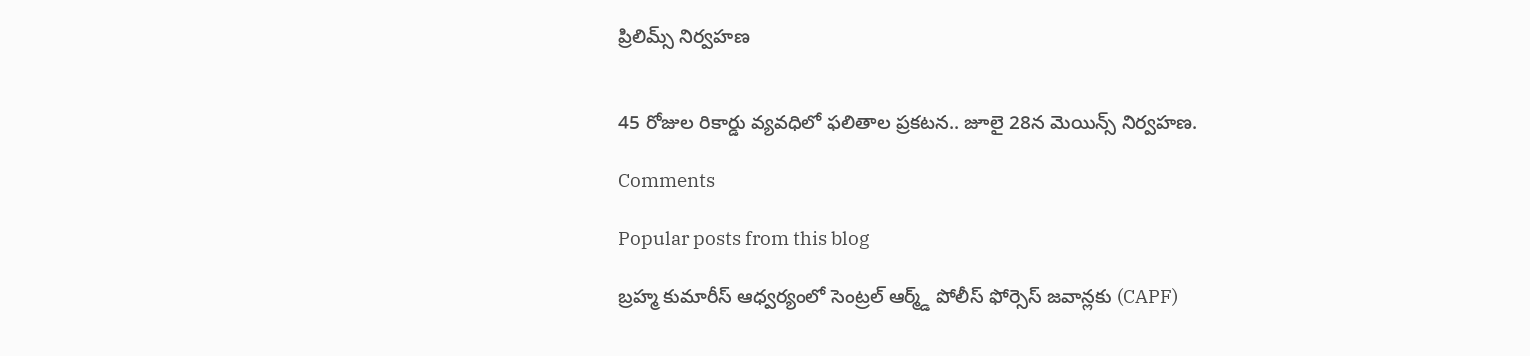ప్రిలిమ్స్‌ నిర్వహణ


45 రోజుల రికార్డు వ్యవధిలో ఫలితాల ప్రకటన.. జూలై 28న మెయిన్స్‌ నిర్వహణ.

Comments

Popular posts from this blog

బ్రహ్మ కుమారీస్ ఆధ్వర్యంలో సెంట్రల్ ఆర్మ్డ్ పోలీస్ ఫోర్సెస్ జవాన్లకు (CAPF)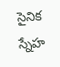సైనిక స్నేహ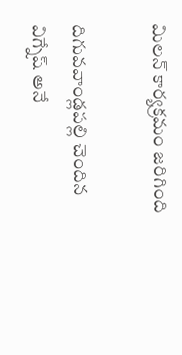మిలన్ కార్యక్రమం జరిగింది

దిగువవాండ్లపల్లి చెందిన విగ్నేష్ అనే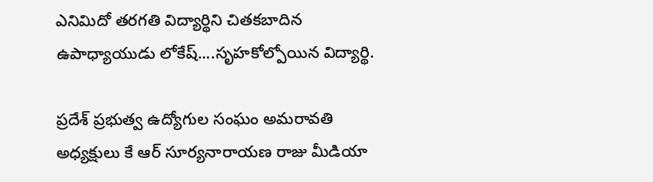ఎనిమిదో తరగతి విద్యార్థిని చితకబాదిన ఉపాధ్యాయుడు లోకేష్....సృహకోల్పోయిన విద్యార్థి.

ప్రదేశ్ ప్రభుత్వ ఉద్యోగుల సంఘం అమరావతి అధ్యక్షులు కే ఆర్ సూర్యనారాయణ రాజు మీడియా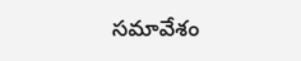సమావేశం